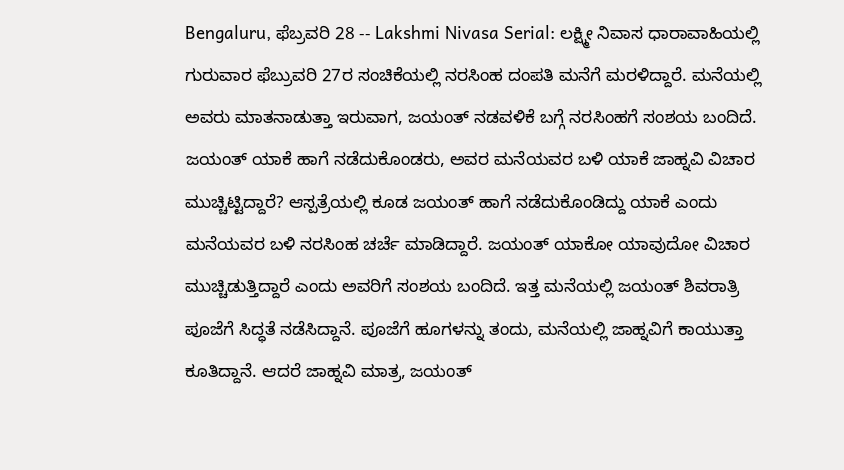Bengaluru, ಫೆಬ್ರವರಿ 28 -- Lakshmi Nivasa Serial: ಲಕ್ಷ್ಮೀ ನಿವಾಸ ಧಾರಾವಾಹಿಯಲ್ಲಿ ಗುರುವಾರ ಫೆಬ್ರುವರಿ 27ರ ಸಂಚಿಕೆಯಲ್ಲಿ ನರಸಿಂಹ ದಂಪತಿ ಮನೆಗೆ ಮರಳಿದ್ದಾರೆ. ಮನೆಯಲ್ಲಿ ಅವರು ಮಾತನಾಡುತ್ತಾ ಇರುವಾಗ, ಜಯಂತ್ ನಡವಳಿಕೆ ಬಗ್ಗೆ ನರಸಿಂಹಗೆ ಸಂಶಯ ಬಂದಿದೆ. ಜಯಂತ್ ಯಾಕೆ ಹಾಗೆ ನಡೆದುಕೊಂಡರು, ಅವರ ಮನೆಯವರ ಬಳಿ ಯಾಕೆ ಜಾಹ್ನವಿ ವಿಚಾರ ಮುಚ್ಚಿಟ್ಟಿದ್ದಾರೆ? ಆಸ್ಪತ್ರೆಯಲ್ಲಿ ಕೂಡ ಜಯಂತ್ ಹಾಗೆ ನಡೆದುಕೊಂಡಿದ್ದು ಯಾಕೆ ಎಂದು ಮನೆಯವರ ಬಳಿ ನರಸಿಂಹ ಚರ್ಚೆ ಮಾಡಿದ್ದಾರೆ. ಜಯಂತ್ ಯಾಕೋ ಯಾವುದೋ ವಿಚಾರ ಮುಚ್ಚಿಡುತ್ತಿದ್ದಾರೆ ಎಂದು ಅವರಿಗೆ ಸಂಶಯ ಬಂದಿದೆ. ಇತ್ತ ಮನೆಯಲ್ಲಿ ಜಯಂತ್ ಶಿವರಾತ್ರಿ ಪೂಜೆಗೆ ಸಿದ್ಧತೆ ನಡೆಸಿದ್ದಾನೆ. ಪೂಜೆಗೆ ಹೂಗಳನ್ನು ತಂದು, ಮನೆಯಲ್ಲಿ ಜಾಹ್ನವಿಗೆ ಕಾಯುತ್ತಾ ಕೂತಿದ್ದಾನೆ. ಆದರೆ ಜಾಹ್ನವಿ ಮಾತ್ರ, ಜಯಂತ್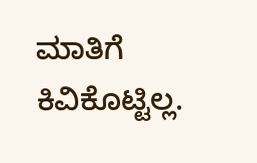ಮಾತಿಗೆ ಕಿವಿಕೊಟ್ಟಿಲ್ಲ.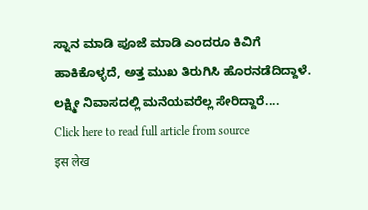ಸ್ನಾನ ಮಾಡಿ ಪೂಜೆ ಮಾಡಿ ಎಂದರೂ ಕಿವಿಗೆ ಹಾಕಿಕೊಳ್ಳದೆ, ಅತ್ತ ಮುಖ ತಿರುಗಿಸಿ ಹೊರನಡೆದಿದ್ದಾಳೆ.
ಲಕ್ಷ್ಮೀ ನಿವಾಸದಲ್ಲಿ ಮನೆಯವರೆಲ್ಲ ಸೇರಿದ್ದಾರೆ....
Click here to read full article from source
इस लेख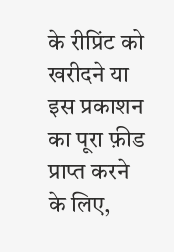के रीप्रिंट को खरीदने या इस प्रकाशन का पूरा फ़ीड प्राप्त करने के लिए,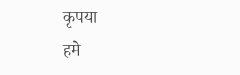कृपया
हमे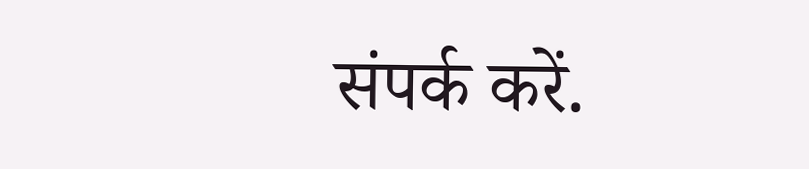संपर्क करें.